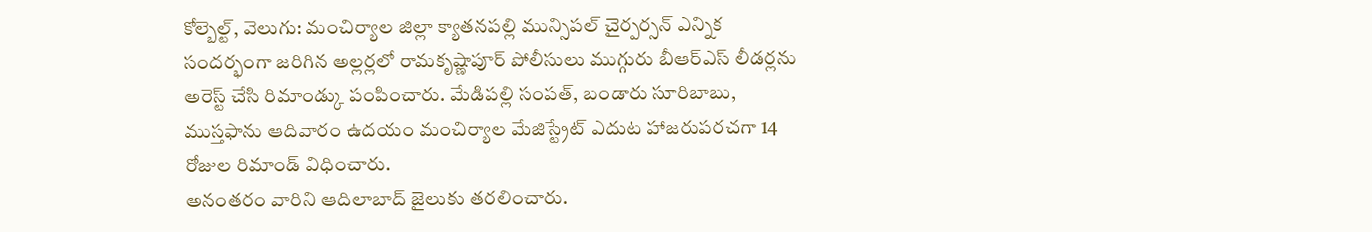కోల్బెల్ట్, వెలుగు: మంచిర్యాల జిల్లా క్యాతనపల్లి మున్సిపల్ చైర్పర్సన్ ఎన్నిక సందర్భంగా జరిగిన అల్లర్లలో రామకృష్ణాపూర్ పోలీసులు ముగ్గురు బీఆర్ఎస్ లీడర్లను అరెస్ట్ చేసి రిమాండ్కు పంపించారు. మేడిపల్లి సంపత్, బండారు సూరిబాబు, ముస్తఫాను ఆదివారం ఉదయం మంచిర్యాల మేజిస్ట్రేట్ ఎదుట హాజరుపరచగా 14 రోజుల రిమాండ్ విధించారు.
అనంతరం వారిని ఆదిలాబాద్ జైలుకు తరలించారు.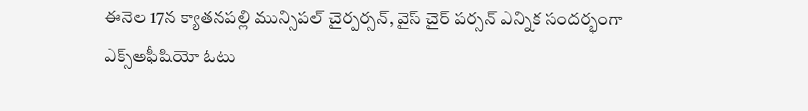ఈనెల 17న క్యాతనపల్లి మున్సిపల్ చైర్పర్సన్, వైస్ చైర్ పర్సన్ ఎన్నిక సందర్భంగా ఎక్స్అఫీషియో ఓటు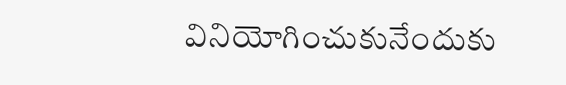వినియోగించుకునేందుకు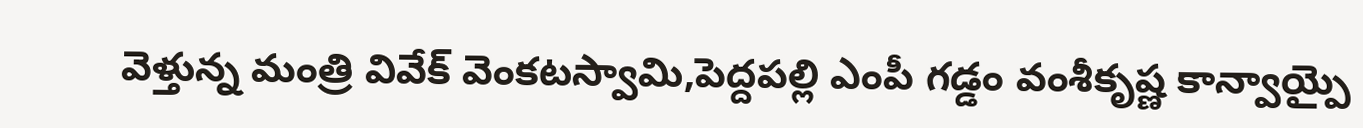వెళ్తున్న మంత్రి వివేక్ వెంకటస్వామి,పెద్దపల్లి ఎంపీ గడ్డం వంశీకృష్ణ కాన్వాయ్పై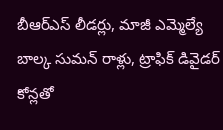బీఆర్ఎస్ లీడర్లు, మాజీ ఎమ్మెల్యే బాల్క సుమన్ రాళ్లు, ట్రాఫిక్ డివైడర్ కోన్లతో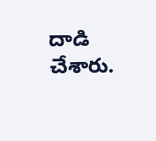దాడి చేశారు.